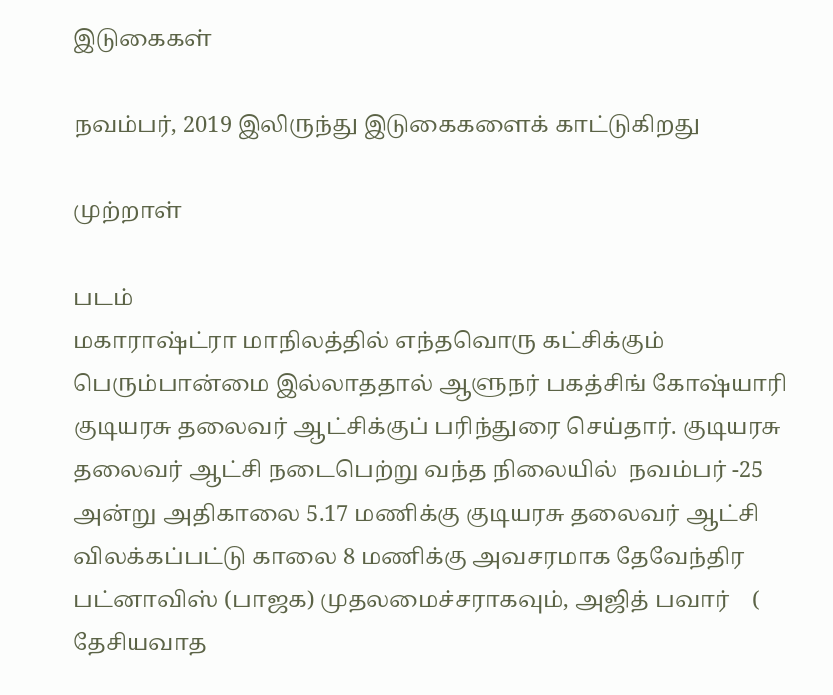இடுகைகள்

நவம்பர், 2019 இலிருந்து இடுகைகளைக் காட்டுகிறது

முற்றாள்

படம்
மகாராஷ்ட்ரா மாநிலத்தில் எந்தவொரு கட்சிக்கும் பெரும்பான்மை இல்லாததால் ஆளுநர் பகத்சிங் கோஷ்யாரி குடியரசு தலைவர் ஆட்சிக்குப் பரிந்துரை செய்தார். குடியரசு தலைவர் ஆட்சி நடைபெற்று வந்த நிலையில்  நவம்பர் -25 அன்று அதிகாலை 5.17 மணிக்கு குடியரசு தலைவர் ஆட்சி விலக்கப்பட்டு காலை 8 மணிக்கு அவசரமாக தேவேந்திர பட்னாவிஸ் (பாஜக) முதலமைச்சராகவும், அஜித் பவார்    ( தேசியவாத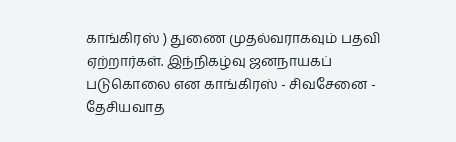காங்கிரஸ் ) துணை முதல்வராகவும் பதவி ஏற்றார்கள். இந்நிகழ்வு ஜனநாயகப் படுகொலை என காங்கிரஸ் - சிவசேனை - தேசியவாத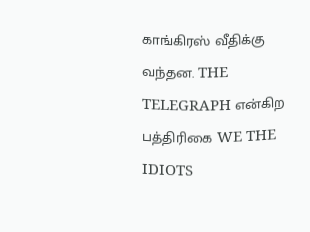காங்கிரஸ் வீதிக்கு வந்தன. THE TELEGRAPH என்கிற பத்திரிகை WE THE IDIOTS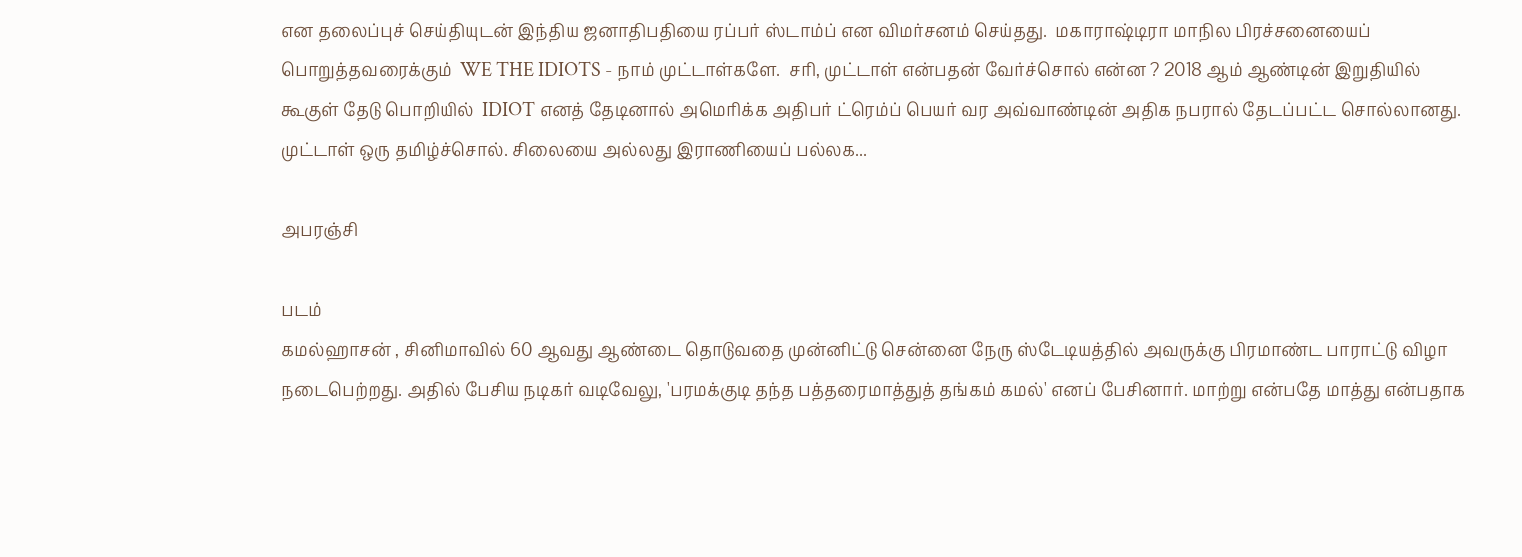என தலைப்புச் செய்தியுடன் இந்திய ஜனாதிபதியை ரப்பர் ஸ்டாம்ப் என விமர்சனம் செய்தது.  மகாராஷ்டிரா மாநில பிரச்சனையைப் பொறுத்தவரைக்கும்  WE THE IDIOTS - நாம் முட்டாள்களே.  சரி, முட்டாள் என்பதன் வேர்ச்சொல் என்ன ? 2018 ஆம் ஆண்டின் இறுதியில் கூகுள் தேடு பொறியில்  IDIOT எனத் தேடினால் அமெரிக்க அதிபர் ட்ரெம்ப் பெயர் வர அவ்வாண்டின் அதிக நபரால் தேடப்பட்ட சொல்லானது. முட்டாள் ஒரு தமிழ்ச்சொல். சிலையை அல்லது இராணியைப் பல்லக...

அபரஞ்சி

படம்
கமல்ஹாசன் , சினிமாவில் 60 ஆவது ஆண்டை தொடுவதை முன்னிட்டு சென்னை நேரு ஸ்டேடியத்தில் அவருக்கு பிரமாண்ட பாராட்டு விழா நடைபெற்றது. அதில் பேசிய நடிகர் வடிவேலு, 'பரமக்குடி தந்த பத்தரைமாத்துத் தங்கம் கமல்' எனப் பேசினார். மாற்று என்பதே மாத்து என்பதாக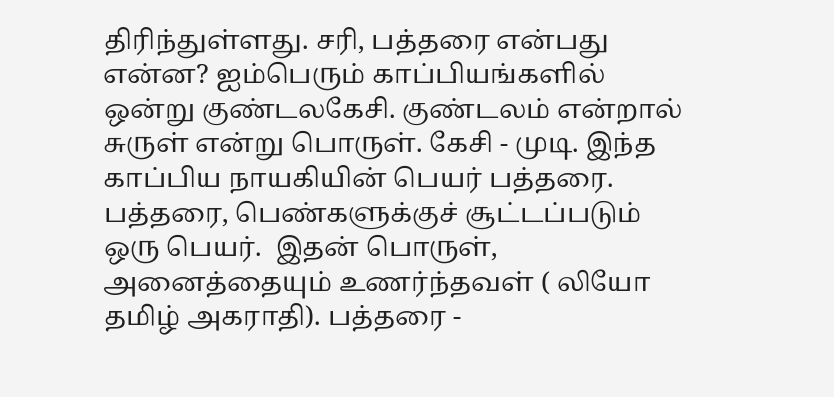திரிந்துள்ளது. சரி, பத்தரை என்பது என்ன? ஐம்பெரும் காப்பியங்களில் ஒன்று குண்டலகேசி. குண்டலம் என்றால் சுருள் என்று பொருள். கேசி - முடி. இந்த காப்பிய நாயகியின் பெயர் பத்தரை. பத்தரை, பெண்களுக்குச் சூட்டப்படும் ஒரு பெயர்.  இதன் பொருள், அனைத்தையும் உணர்ந்தவள் ( லியோ தமிழ் அகராதி). பத்தரை -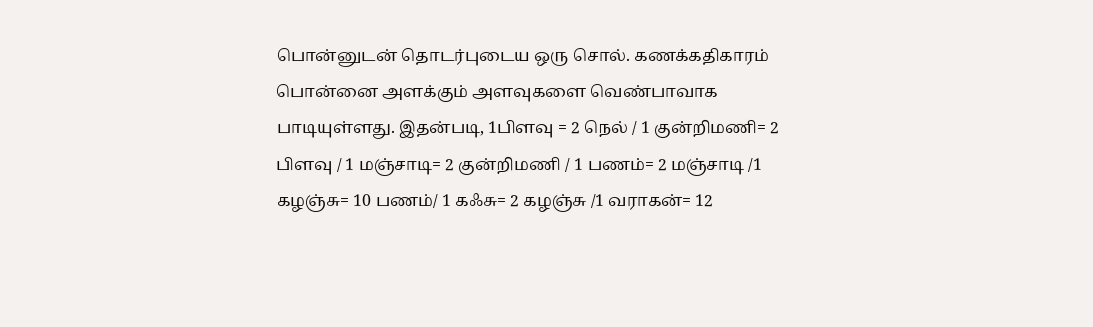பொன்னுடன் தொடர்புடைய ஒரு சொல். கணக்கதிகாரம் பொன்னை அளக்கும் அளவுகளை வெண்பாவாக பாடியுள்ளது. இதன்படி, 1பிளவு = 2 நெல் / 1 குன்றிமணி= 2 பிளவு / 1 மஞ்சாடி= 2 குன்றிமணி / 1 பணம்= 2 மஞ்சாடி /1 கழஞ்சு= 10 பணம்/ 1 கஃசு= 2 கழஞ்சு /1 வராகன்= 12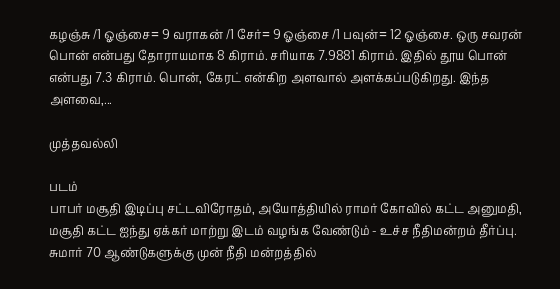கழஞ்சு /1 ஓஞ்சை= 9 வராகன் /1 சேர்= 9 ஓஞ்சை /1 பவுன்= 12 ஓஞ்சை. ஒரு சவரன் பொன் என்பது தோராயமாக 8 கிராம். சரியாக 7.9881 கிராம். இதில் தூய பொன் என்பது 7.3 கிராம். பொன், கேரட் என்கிற அளவால் அளக்கப்படுகிறது. இந்த அளவை,...

முத்தவல்லி

படம்
பாபர் மசூதி இடிப்பு சட்டவிரோதம், அயோத்தியில் ராமர் கோவில் கட்ட அனுமதி, மசூதி கட்ட ஐந்து ஏக்கர் மாற்று இடம் வழங்க வேண்டும் - உச்ச நீதிமன்றம் தீர்ப்பு.  சுமார் 70 ஆண்டுகளுக்கு முன் நீதி மன்றத்தில்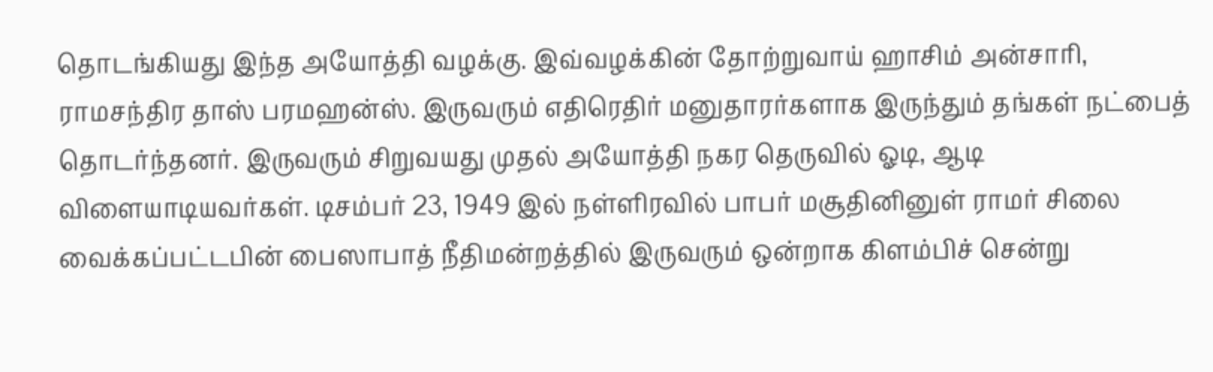தொடங்கியது இந்த அயோத்தி வழக்கு. இவ்வழக்கின் தோற்றுவாய் ஹாசிம் அன்சாரி, ராமசந்திர தாஸ் பரமஹன்ஸ். இருவரும் எதிரெதிர் மனுதாரர்களாக இருந்தும் தங்கள் நட்பைத்  தொடர்ந்தனர். இருவரும் சிறுவயது முதல் அயோத்தி நகர தெருவில் ஓடி, ஆடி விளையாடியவர்கள். டிசம்பர் 23, 1949 இல் நள்ளிரவில் பாபர் மசூதினினுள் ராமர் சிலை வைக்கப்பட்டபின் பைஸாபாத் நீதிமன்றத்தில் இருவரும் ஒன்றாக கிளம்பிச் சென்று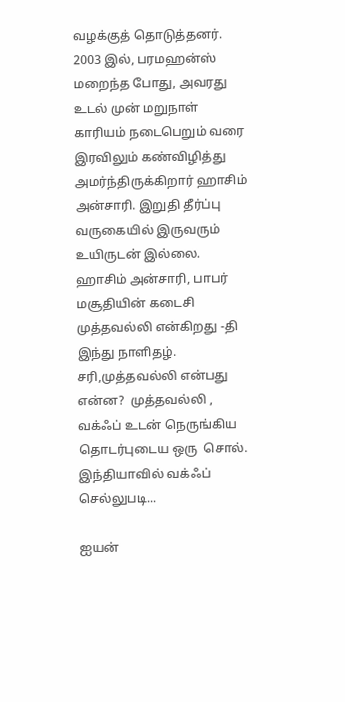வழக்குத் தொடுத்தனர். 2003 இல், பரமஹன்ஸ் மறைந்த போது, அவரது உடல் முன் மறுநாள் காரியம் நடைபெறும் வரை இரவிலும் கண்விழித்து அமர்ந்திருக்கிறார் ஹாசிம் அன்சாரி. இறுதி தீர்ப்பு வருகையில் இருவரும் உயிருடன் இல்லை.  ஹாசிம் அன்சாரி, பாபர் மசூதியின் கடைசி முத்தவல்லி என்கிறது -தி இந்து நாளிதழ். சரி,முத்தவல்லி என்பது என்ன?  முத்தவல்லி , வக்ஃப் உடன் நெருங்கிய தொடர்புடைய ஒரு  சொல். இந்தியாவில் வக்ஃப் செல்லுபடி...

ஐயன்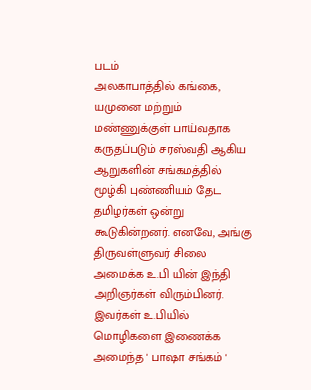படம்
அலகாபாத்தில் கங்கை, யமுனை மற்றும் மண்ணுக்குள் பாய்வதாக கருதப்படும் சரஸ்வதி ஆகிய ஆறுகளின் சங்கமத்தில் மூழ்கி புண்ணியம் தேட தமிழர்கள் ஒன்று கூடுகின்றனர். எனவே, அங்கு திருவள்ளுவர் சிலை அமைக்க உ.பி யின் இந்தி அறிஞர்கள் விரும்பினர். இவர்கள் உ.பியில் மொழிகளை இணைக்க அமைந்த ' பாஷா சங்கம் '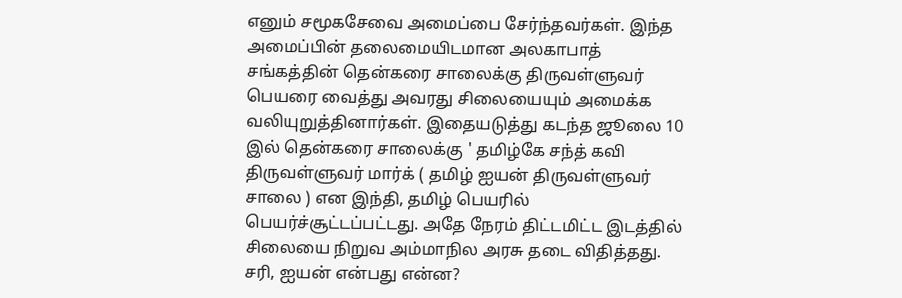எனும் சமூகசேவை அமைப்பை சேர்ந்தவர்கள். இந்த அமைப்பின் தலைமையிடமான அலகாபாத் சங்கத்தின் தென்கரை சாலைக்கு திருவள்ளுவர் பெயரை வைத்து அவரது சிலையையும் அமைக்க வலியுறுத்தினார்கள். இதையடுத்து கடந்த ஜூலை 10 இல் தென்கரை சாலைக்கு ' தமிழ்கே சந்த் கவி  திருவள்ளுவர் மார்க் ( தமிழ் ஐயன் திருவள்ளுவர் சாலை ) என இந்தி, தமிழ் பெயரில் பெயர்ச்சூட்டப்பட்டது. அதே நேரம் திட்டமிட்ட இடத்தில் சிலையை நிறுவ அம்மாநில அரசு தடை விதித்தது. சரி, ஐயன் என்பது என்ன?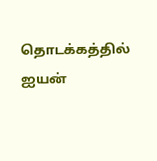தொடக்கத்தில் ஐயன்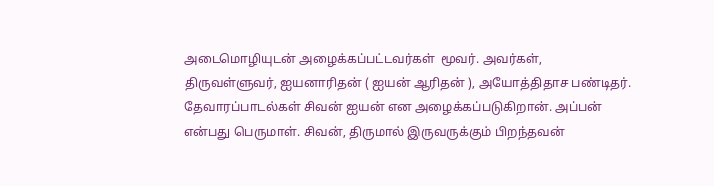அடைமொழியுடன் அழைக்கப்பட்டவர்கள்  மூவர். அவர்கள், திருவள்ளுவர், ஐயனாரிதன் ( ஐயன் ஆரிதன் ), அயோத்திதாச பண்டிதர். தேவாரப்பாடல்கள் சிவன் ஐயன் என அழைக்கப்படுகிறான். அப்பன் என்பது பெருமாள். சிவன், திருமால் இருவருக்கும் பிறந்தவன்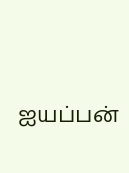ஐயப்பன்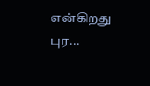என்கிறது புர...